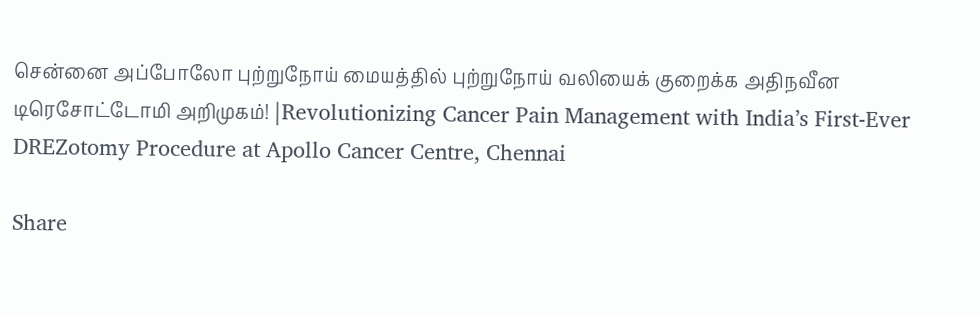சென்னை அப்போலோ புற்றுநோய் மையத்தில் புற்றுநோய் வலியைக் குறைக்க அதிநவீன டிரெசோட்டோமி அறிமுகம்! |Revolutionizing Cancer Pain Management with India’s First-Ever DREZotomy Procedure at Apollo Cancer Centre, Chennai

Share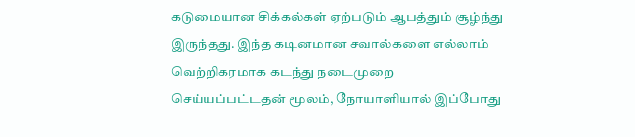கடுமையான சிக்கல்கள் ஏற்படும் ஆபத்தும் சூழ்ந்து இருந்தது. இந்த கடினமான சவால்களை எல்லாம் வெற்றிகரமாக கடந்து நடைமுறை செய்யப்பட்டதன் மூலம், நோயாளியால் இப்போது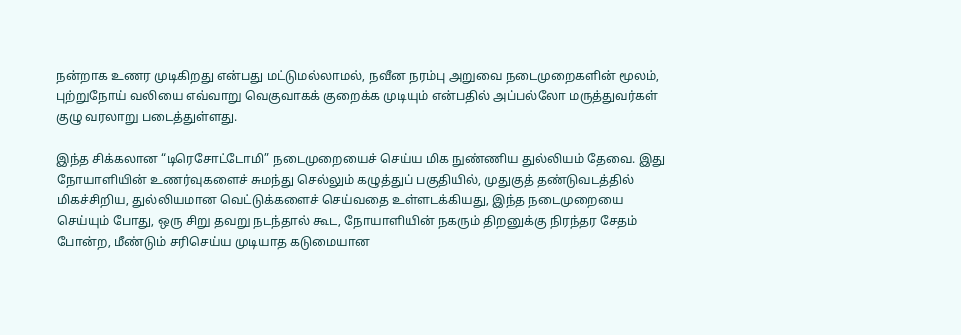நன்றாக உணர முடிகிறது என்பது மட்டுமல்லாமல், நவீன நரம்பு அறுவை நடைமுறைகளின் மூலம், புற்றுநோய் வலியை எவ்வாறு வெகுவாகக் குறைக்க முடியும் என்பதில் அப்பல்லோ மருத்துவர்கள் குழு வரலாறு படைத்துள்ளது.

இந்த சிக்கலான “டிரெசோட்டோமி” நடைமுறையைச் செய்ய மிக நுண்ணிய துல்லியம் தேவை. இது நோயாளியின் உணர்வுகளைச் சுமந்து செல்லும் கழுத்துப் பகுதியில், முதுகுத் தண்டுவடத்தில் மிகச்சிறிய, துல்லியமான வெட்டுக்களைச் செய்வதை உள்ளடக்கியது, இந்த நடைமுறையை செய்யும் போது, ஒரு சிறு தவறு நடந்தால் கூட, நோயாளியின் நகரும் திறனுக்கு நிரந்தர சேதம் போன்ற, மீண்டும் சரிசெய்ய முடியாத கடுமையான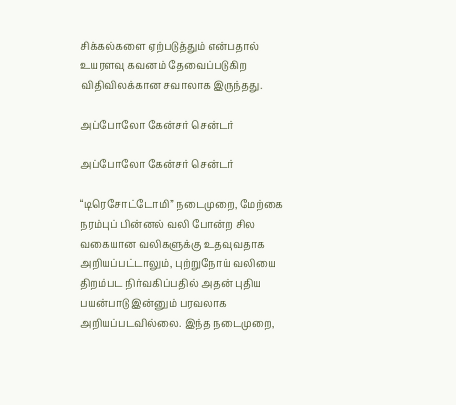சிக்கல்களை ஏற்படுத்தும் என்பதால் உயரளவு கவனம் தேவைப்படுகிற விதிவிலக்கான சவாலாக இருந்தது.

அப்போலோ கேன்சர் சென்டர்

அப்போலோ கேன்சர் சென்டர்

“டிரெசோட்டோமி” நடைமுறை, மேற்கை நரம்புப் பின்னல் வலி போன்ற சில வகையான வலிகளுக்கு உதவுவதாக அறியப்பட்டாலும், புற்றுநோய் வலியை திறம்பட நிர்வகிப்பதில் அதன் புதிய பயன்பாடு இன்னும் பரவலாக அறியப்படவில்லை. இந்த நடைமுறை,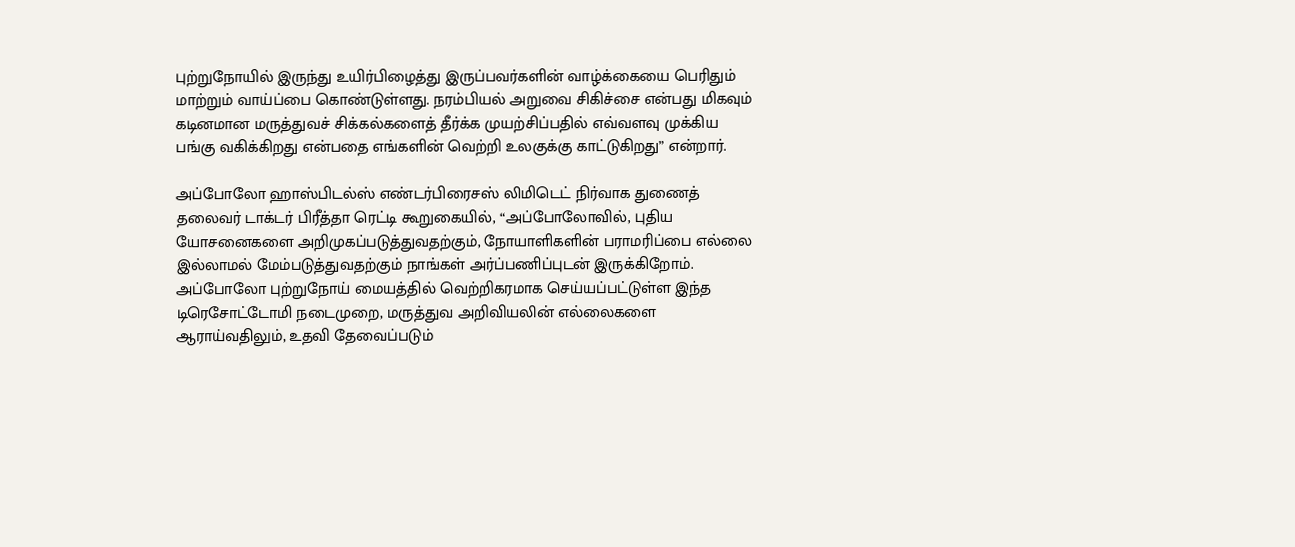புற்றுநோயில் இருந்து உயிர்பிழைத்து இருப்பவர்களின் வாழ்க்கையை பெரிதும் மாற்றும் வாய்ப்பை கொண்டுள்ளது. நரம்பியல் அறுவை சிகிச்சை என்பது மிகவும் கடினமான மருத்துவச் சிக்கல்களைத் தீர்க்க முயற்சிப்பதில் எவ்வளவு முக்கிய பங்கு வகிக்கிறது என்பதை எங்களின் வெற்றி உலகுக்கு காட்டுகிறது” என்றார்.

அப்போலோ ஹாஸ்பிடல்ஸ் எண்டர்பிரைசஸ் லிமிடெட் நிர்வாக துணைத் தலைவர் டாக்டர் பிரீத்தா ரெட்டி கூறுகையில், “அப்போலோவில், புதிய யோசனைகளை அறிமுகப்படுத்துவதற்கும், நோயாளிகளின் பராமரிப்பை எல்லை இல்லாமல் மேம்படுத்துவதற்கும் நாங்கள் அர்ப்பணிப்புடன் இருக்கிறோம். அப்போலோ புற்றுநோய் மையத்தில் வெற்றிகரமாக செய்யப்பட்டுள்ள இந்த டிரெசோட்டோமி நடைமுறை, மருத்துவ அறிவியலின் எல்லைகளை ஆராய்வதிலும், உதவி தேவைப்படும்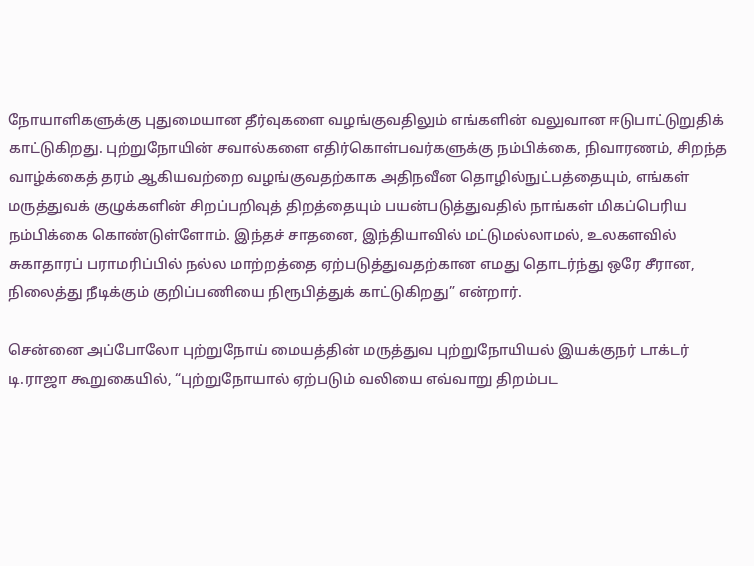நோயாளிகளுக்கு புதுமையான தீர்வுகளை வழங்குவதிலும் எங்களின் வலுவான ஈடுபாட்டுறுதிக் காட்டுகிறது. புற்றுநோயின் சவால்களை எதிர்கொள்பவர்களுக்கு நம்பிக்கை, நிவாரணம், சிறந்த வாழ்க்கைத் தரம் ஆகியவற்றை வழங்குவதற்காக அதிநவீன தொழில்நுட்பத்தையும், எங்கள் மருத்துவக் குழுக்களின் சிறப்பறிவுத் திறத்தையும் பயன்படுத்துவதில் நாங்கள் மிகப்பெரிய நம்பிக்கை கொண்டுள்ளோம். இந்தச் சாதனை, இந்தியாவில் மட்டுமல்லாமல், உலகளவில் சுகாதாரப் பராமரிப்பில் நல்ல மாற்றத்தை ஏற்படுத்துவதற்கான எமது தொடர்ந்து ஒரே சீரான, நிலைத்து நீடிக்கும் குறிப்பணியை நிரூபித்துக் காட்டுகிறது” என்றார்.

சென்னை அப்போலோ புற்றுநோய் மையத்தின் மருத்துவ புற்றுநோயியல் இயக்குநர் டாக்டர் டி.ராஜா கூறுகையில், “புற்றுநோயால் ஏற்படும் வலியை எவ்வாறு திறம்பட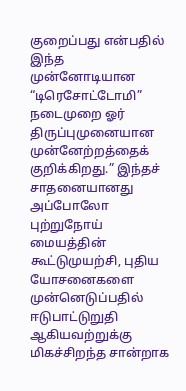குறைப்பது என்பதில் இந்த முன்னோடியான “டிரெசோட்டோமி” நடைமுறை ஓர் திருப்புமுனையான முன்னேற்றத்தைக் குறிக்கிறது.” இந்தச் சாதனையானது அப்போலோ புற்றுநோய் மையத்தின் கூட்டுமுயற்சி, புதிய யோசனைகளை முன்னெடுப்பதில் ஈடுபாட்டுறுதி ஆகியவற்றுக்கு மிகச்சிறந்த சான்றாக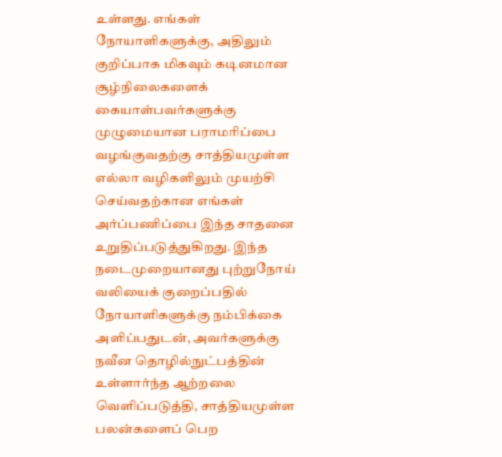உள்ளது. எங்கள் நோயாளிகளுக்கு, அதிலும் குறிப்பாக மிகவும் கடினமான சூழ்நிலைகளைக் கையாள்பவர்களுக்கு முழுமையான பராமரிப்பை வழங்குவதற்கு சாத்தியமுள்ள எல்லா வழிகளிலும் முயற்சி செய்வதற்கான எங்கள் அர்ப்பணிப்பை இந்த சாதனை உறுதிப்படுத்துகிறது. இந்த நடைமுறையானது புற்றுநோய் வலியைக் குறைப்பதில் நோயாளிகளுக்கு நம்பிக்கை அளிப்பதுடன், அவர்களுக்கு நவீன தொழில்நுட்பத்தின் உள்ளார்ந்த ஆற்றலை வெளிப்படுத்தி, சாத்தியமுள்ள பலன்களைப் பெற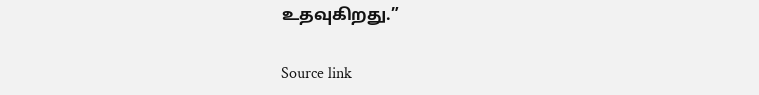உதவுகிறது.”

Source link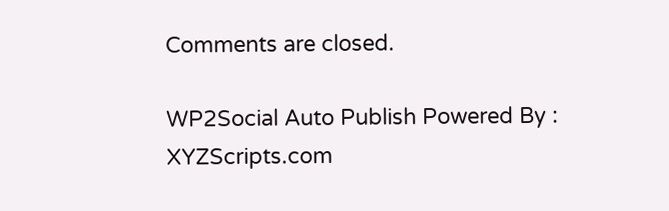Comments are closed.

WP2Social Auto Publish Powered By : XYZScripts.com